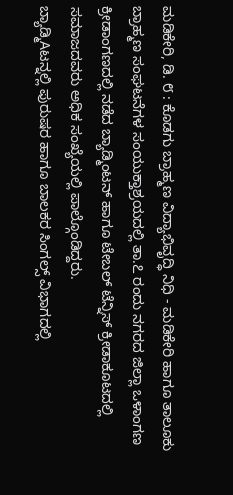ಮಡಿಕೇರಿ, ಡಿ. ೮ : ಕೊಡಗು ಬ್ರಾಹ್ಮಣ ವಿದ್ಯಾಭಿವೃದ್ಧಿ ನಿಧಿ - ಮಡಿಕೇರಿ ಹಾಗೂ ತಾಲೂಕು ಬ್ರಾಹ್ಮಣ ಸಂಘಟನೆಗಳ ಸಂಯುಕ್ತಾಶ್ರಯದಲ್ಲಿ ತಾ.೭ ರಂದು ನಗರದ ಜಿಲ್ಲಾ ಒಳಾಂಗಣ ಕ್ರೀಡಾಂಗಣದಲ್ಲಿ ನಡೆದ ಬ್ಯಾಡ್ಮಿಂಟನ್ ಹಾಗೂ ಟೇಬಲ್ ಟೆನ್ನಿಸ್ ಕ್ರೀಡಾಕೂಟದಲ್ಲಿ ಸಮಾಜದವರು ಅಧಿಕ ಸಂಖ್ಯೆಯಲ್ಲಿ ಪಾಲ್ಗೊಂಡಿದ್ದರು.
ಬ್ಯಾಡ್ಮಿAಟನ್ನಲ್ಲಿ ಪುರುಷರ ಹಾಗೂ ಬಾಲಕರ ಸಿಂಗಲ್ಸ್ ವಿಭಾಗದಲ್ಲಿ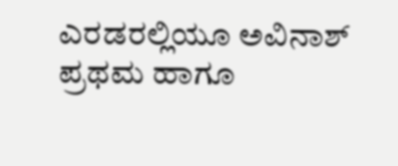ಎರಡರಲ್ಲಿಯೂ ಅವಿನಾಶ್ ಪ್ರಥಮ ಹಾಗೂ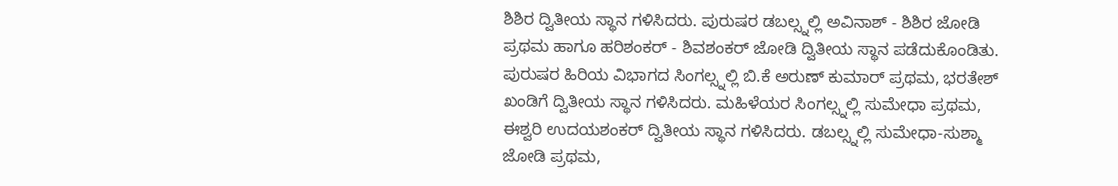ಶಿಶಿರ ದ್ವಿತೀಯ ಸ್ಥಾನ ಗಳಿಸಿದರು. ಪುರುಷರ ಡಬಲ್ಸ್ನಲ್ಲಿ ಅವಿನಾಶ್ - ಶಿಶಿರ ಜೋಡಿ ಪ್ರಥಮ ಹಾಗೂ ಹರಿಶಂಕರ್ - ಶಿವಶಂಕರ್ ಜೋಡಿ ದ್ವಿತೀಯ ಸ್ಥಾನ ಪಡೆದುಕೊಂಡಿತು. ಪುರುಷರ ಹಿರಿಯ ವಿಭಾಗದ ಸಿಂಗಲ್ಸ್ನಲ್ಲಿ ಬಿ.ಕೆ ಅರುಣ್ ಕುಮಾರ್ ಪ್ರಥಮ, ಭರತೇಶ್ ಖಂಡಿಗೆ ದ್ವಿತೀಯ ಸ್ಥಾನ ಗಳಿಸಿದರು. ಮಹಿಳೆಯರ ಸಿಂಗಲ್ಸ್ನಲ್ಲಿ ಸುಮೇಧಾ ಪ್ರಥಮ, ಈಶ್ವರಿ ಉದಯಶಂಕರ್ ದ್ವಿತೀಯ ಸ್ಥಾನ ಗಳಿಸಿದರು. ಡಬಲ್ಸ್ನಲ್ಲಿ ಸುಮೇಧಾ-ಸುಶ್ಮಾ ಜೋಡಿ ಪ್ರಥಮ,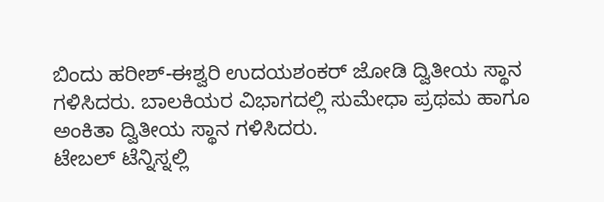ಬಿಂದು ಹರೀಶ್-ಈಶ್ವರಿ ಉದಯಶಂಕರ್ ಜೋಡಿ ದ್ವಿತೀಯ ಸ್ಥಾನ ಗಳಿಸಿದರು. ಬಾಲಕಿಯರ ವಿಭಾಗದಲ್ಲಿ ಸುಮೇಧಾ ಪ್ರಥಮ ಹಾಗೂ ಅಂಕಿತಾ ದ್ವಿತೀಯ ಸ್ಥಾನ ಗಳಿಸಿದರು.
ಟೇಬಲ್ ಟೆನ್ನಿಸ್ನಲ್ಲಿ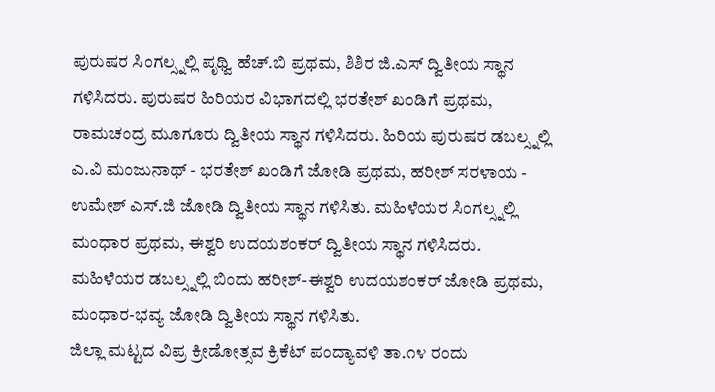ಪುರುಷರ ಸಿಂಗಲ್ಸ್ನಲ್ಲಿ ಪೃಥ್ವಿ ಹೆಚ್.ಬಿ ಪ್ರಥಮ, ಶಿಶಿರ ಜಿ.ಎಸ್ ದ್ವಿತೀಯ ಸ್ಥಾನ ಗಳಿಸಿದರು. ಪುರುಷರ ಹಿರಿಯರ ವಿಭಾಗದಲ್ಲಿ ಭರತೇಶ್ ಖಂಡಿಗೆ ಪ್ರಥಮ, ರಾಮಚಂದ್ರ ಮೂಗೂರು ದ್ವಿತೀಯ ಸ್ಥಾನ ಗಳಿಸಿದರು. ಹಿರಿಯ ಪುರುಷರ ಡಬಲ್ಸ್ನಲ್ಲಿ ಎ.ವಿ ಮಂಜುನಾಥ್ - ಭರತೇಶ್ ಖಂಡಿಗೆ ಜೋಡಿ ಪ್ರಥಮ, ಹರೀಶ್ ಸರಳಾಯ - ಉಮೇಶ್ ಎಸ್.ಜಿ ಜೋಡಿ ದ್ವಿತೀಯ ಸ್ಥಾನ ಗಳಿಸಿತು. ಮಹಿಳೆಯರ ಸಿಂಗಲ್ಸ್ನಲ್ಲಿ ಮಂಧಾರ ಪ್ರಥಮ, ಈಶ್ವರಿ ಉದಯಶಂಕರ್ ದ್ವಿತೀಯ ಸ್ಥಾನ ಗಳಿಸಿದರು. ಮಹಿಳೆಯರ ಡಬಲ್ಸ್ನಲ್ಲಿ ಬಿಂದು ಹರೀಶ್-ಈಶ್ವರಿ ಉದಯಶಂಕರ್ ಜೋಡಿ ಪ್ರಥಮ, ಮಂಧಾರ-ಭವ್ಯ ಜೋಡಿ ದ್ವಿತೀಯ ಸ್ಥಾನ ಗಳಿಸಿತು.
ಜಿಲ್ಲಾ ಮಟ್ಟದ ವಿಪ್ರ ಕ್ರೀಡೋತ್ಸವ ಕ್ರಿಕೆಟ್ ಪಂದ್ಯಾವಳಿ ತಾ.೧೪ ರಂದು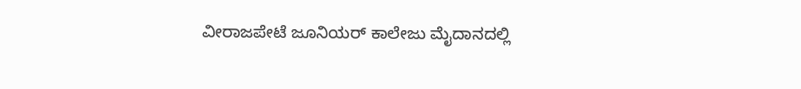ವೀರಾಜಪೇಟೆ ಜೂನಿಯರ್ ಕಾಲೇಜು ಮೈದಾನದಲ್ಲಿ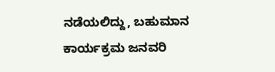ನಡೆಯಲಿದ್ದು, ಬಹುಮಾನ ಕಾರ್ಯಕ್ರಮ ಜನವರಿ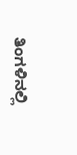ತಿಂಗಳಿನಲ್ಲಿ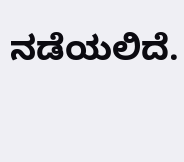ನಡೆಯಲಿದೆ.